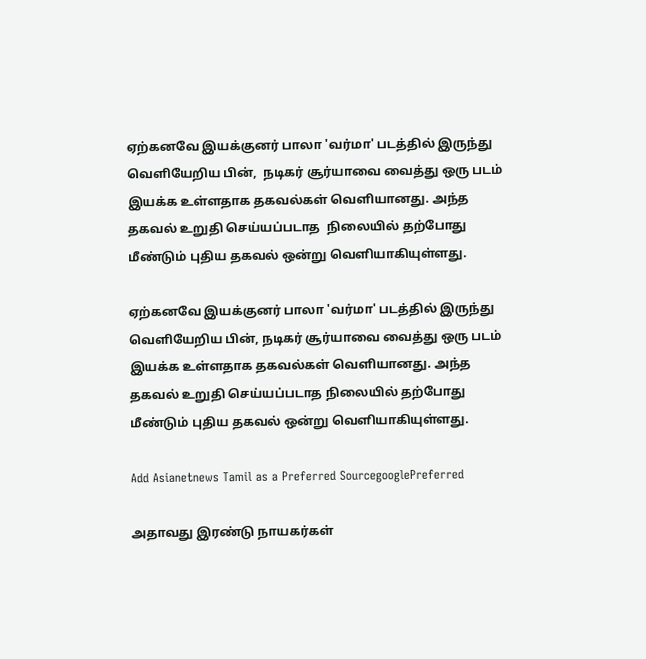ஏற்கனவே இயக்குனர் பாலா 'வர்மா' படத்தில் இருந்து வெளியேறிய பின்,  நடிகர் சூர்யாவை வைத்து ஒரு படம் இயக்க உள்ளதாக தகவல்கள் வெளியானது. அந்த தகவல் உறுதி செய்யப்படாத  நிலையில் தற்போது மீண்டும் புதிய தகவல் ஒன்று வெளியாகியுள்ளது.

ஏற்கனவே இயக்குனர் பாலா 'வர்மா' படத்தில் இருந்து வெளியேறிய பின், நடிகர் சூர்யாவை வைத்து ஒரு படம் இயக்க உள்ளதாக தகவல்கள் வெளியானது. அந்த தகவல் உறுதி செய்யப்படாத நிலையில் தற்போது மீண்டும் புதிய தகவல் ஒன்று வெளியாகியுள்ளது.

Add Asianetnews Tamil as a Preferred SourcegooglePreferred

அதாவது இரண்டு நாயகர்கள்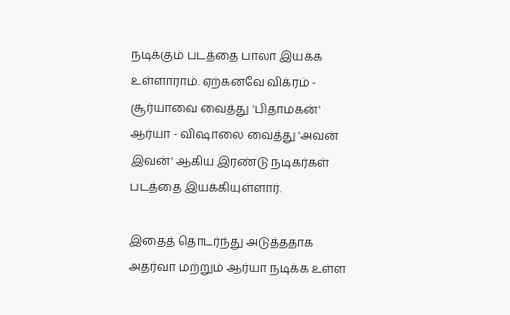நடிக்கும் படத்தை பாலா இயக்க உள்ளாராம். ஏற்கனவே விக்ரம் - சூர்யாவை வைத்து 'பிதாமகன்' ஆர்யா - விஷாலை வைத்து 'அவன் இவன்' ஆகிய இரண்டு நடிகர்கள் படத்தை இயக்கியுள்ளார்.

இதைத் தொடர்ந்து அடுத்ததாக அதர்வா மற்றும் ஆர்யா நடிக்க உள்ள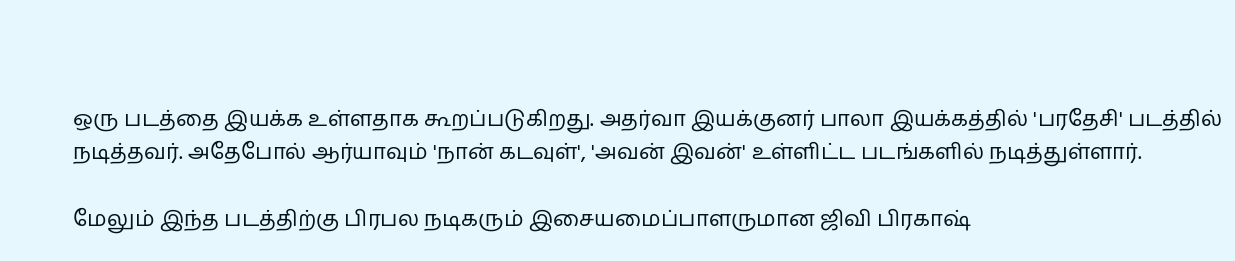ஒரு படத்தை இயக்க உள்ளதாக கூறப்படுகிறது. அதர்வா இயக்குனர் பாலா இயக்கத்தில் 'பரதேசி' படத்தில் நடித்தவர். அதேபோல் ஆர்யாவும் 'நான் கடவுள்', 'அவன் இவன்' உள்ளிட்ட படங்களில் நடித்துள்ளார்.

மேலும் இந்த படத்திற்கு பிரபல நடிகரும் இசையமைப்பாளருமான ஜிவி பிரகாஷ்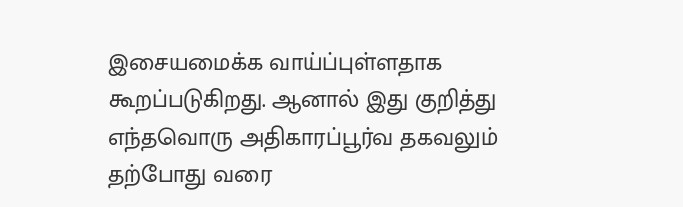இசையமைக்க வாய்ப்புள்ளதாக கூறப்படுகிறது. ஆனால் இது குறித்து எந்தவொரு அதிகாரப்பூர்வ தகவலும் தற்போது வரை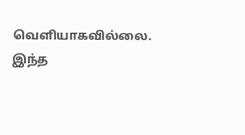வெளியாகவில்லை. இந்த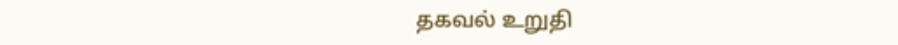தகவல் உறுதி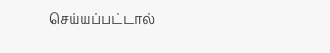செய்யப்பட்டால்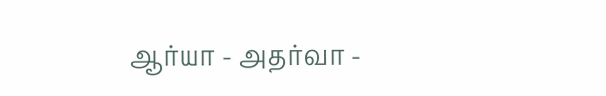ஆர்யா - அதர்வா -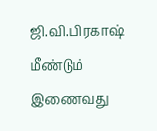ஜி.வி.பிரகாஷ் மீண்டும் இணைவது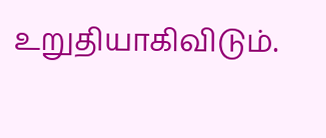உறுதியாகிவிடும்.